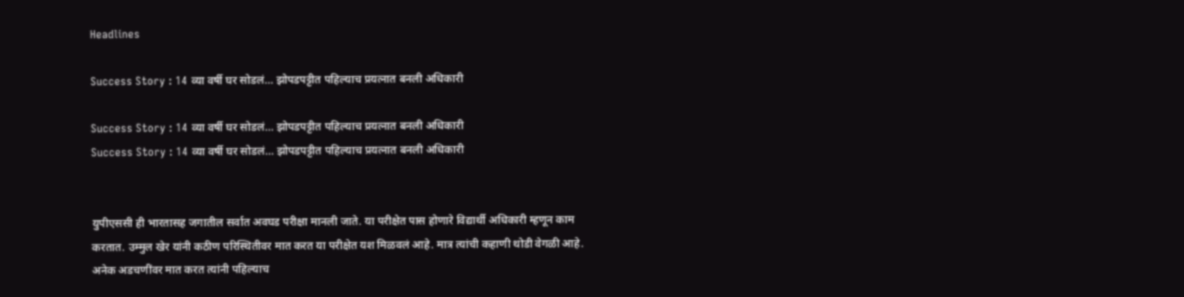Headlines

Success Story : 14 व्या वर्षी घर सोडलं… झोपडपट्टीत पहिल्याच प्रयत्नात बनली अधिकारी

Success Story : 14 व्या वर्षी घर सोडलं… झोपडपट्टीत पहिल्याच प्रयत्नात बनली अधिकारी
Success Story : 14 व्या वर्षी घर सोडलं… झोपडपट्टीत पहिल्याच प्रयत्नात बनली अधिकारी


युपीएससी ही भारतासह जगातील सर्वात अवघड परीक्षा मानली जाते. या परीक्षेत पास होणारे विद्यार्थी अधिकारी म्हणून काम करतात. उम्मुल खेर यांनी कठीण परिस्थितीवर मात करत या परीक्षेत यश मिळवलं आहे. मात्र त्यांची कहाणी थोडी वेगळी आहे. अनेक अडचणींवर मात करत त्यांनी पहिल्याच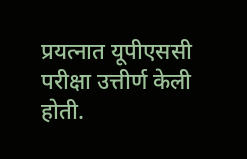प्रयत्नात यूपीएससी परीक्षा उत्तीर्ण केली होती.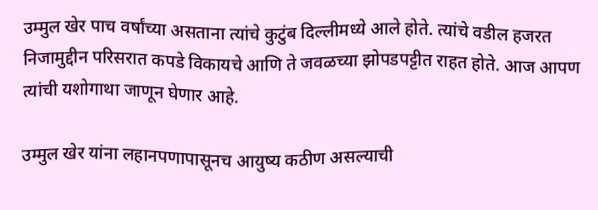उम्मुल खेर पाच वर्षांच्या असताना त्यांचे कुटुंब दिल्लीमध्ये आले होते. त्यांचे वडील हजरत निजामुद्दीन परिसरात कपडे विकायचे आणि ते जवळच्या झोपडपट्टीत राहत होते. आज आपण त्यांची यशोगाथा जाणून घेणार आहे.

उम्मुल खेर यांना लहानपणापासूनच आयुष्य कठीण असल्याची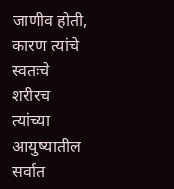जाणीव होती, कारण त्यांचे स्वतःचे शरीरच त्यांच्या आयुष्यातील सर्वात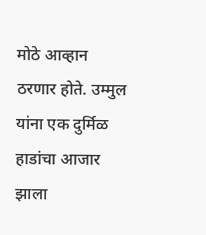मोठे आव्हान ठरणार होते. उम्मुल यांना एक दुर्मिळ हाडांचा आजार झाला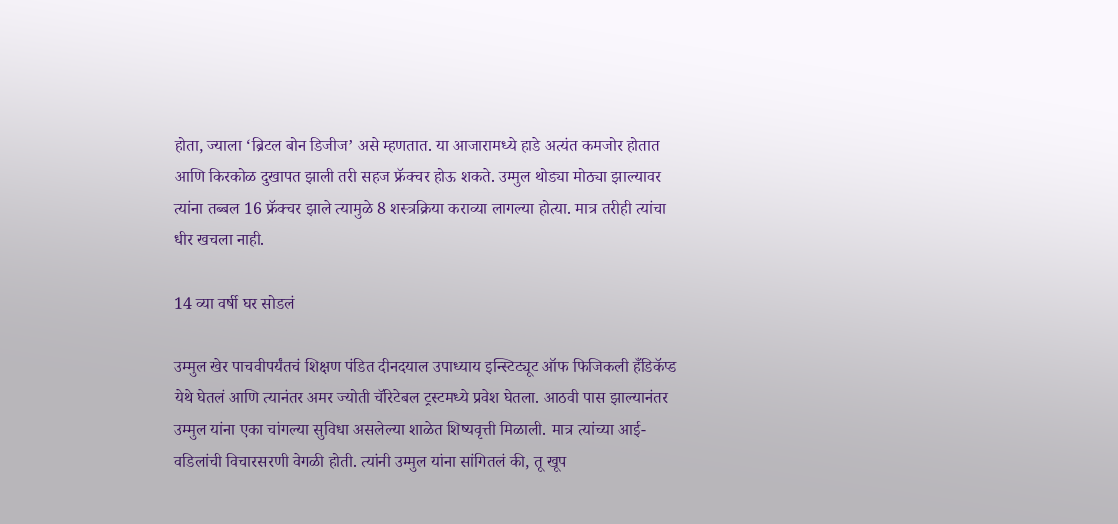होता, ज्याला ‘ब्रिटल बोन डिजीज’ असे म्हणतात. या आजारामध्ये हाडे अत्यंत कमजोर होतात आणि किरकोळ दुखापत झाली तरी सहज फ्रॅक्चर होऊ शकते. उम्मुल थोड्या मोठ्या झाल्यावर त्यांना तब्बल 16 फ्रॅक्चर झाले त्यामुळे 8 शस्त्रक्रिया कराव्या लागल्या होत्या. मात्र तरीही त्यांचा धीर खचला नाही.

14 व्या वर्षी घर सोडलं

उम्मुल खेर पाचवीपर्यंतचं शिक्षण पंडित दीनदयाल उपाध्याय इन्स्टिट्यूट ऑफ फिजिकली हँडिकॅप्ड येथे घेतलं आणि त्यानंतर अमर ज्योती चॅरिटेबल ट्रस्टमध्ये प्रवेश घेतला. आठवी पास झाल्यानंतर उम्मुल यांना एका चांगल्या सुविधा असलेल्या शाळेत शिष्यवृत्ती मिळाली. मात्र त्यांच्या आई-वडिलांची विचारसरणी वेगळी होती. त्यांनी उम्मुल यांना सांगितलं की, तू खूप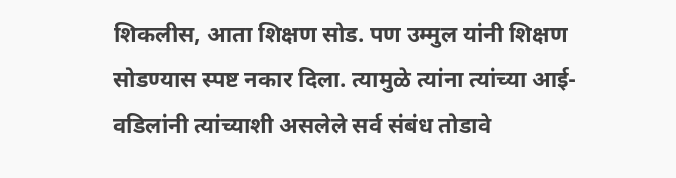शिकलीस, आता शिक्षण सोड. पण उम्मुल यांनी शिक्षण सोडण्यास स्पष्ट नकार दिला. त्यामुळे त्यांना त्यांच्या आई-वडिलांनी त्यांच्याशी असलेले सर्व संबंध तोडावे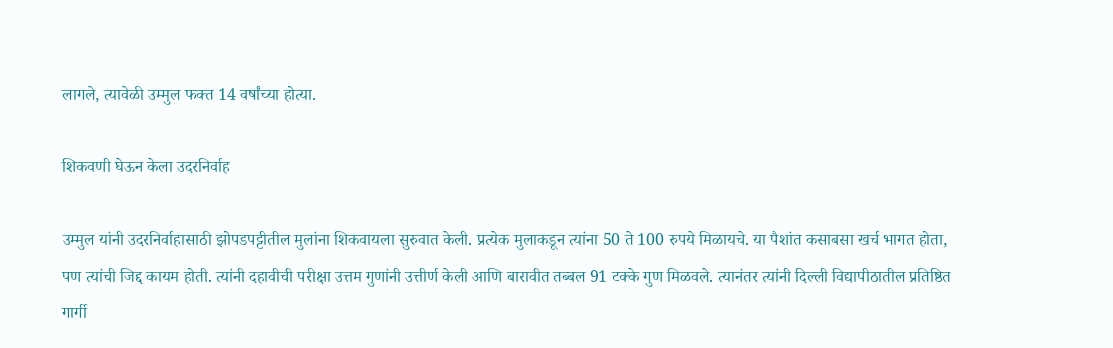लागले, त्यावेळी उम्मुल फक्त 14 वर्षांच्या होत्या.

शिकवणी घेऊन केला उदरनिर्वाह

उम्मुल यांनी उदरनिर्वाहासाठी झोपडपट्टीतील मुलांना शिकवायला सुरुवात केली. प्रत्येक मुलाकडून त्यांना 50 ते 100 रुपये मिळायचे. या पैशांत कसाबसा खर्च भागत होता, पण त्यांची जिद्द कायम होती. त्यांनी दहावीची परीक्षा उत्तम गुणांनी उत्तीर्ण केली आणि बारावीत तब्बल 91 टक्के गुण मिळवले. त्यानंतर त्यांनी दिल्ली विद्यापीठातील प्रतिष्ठित गार्गी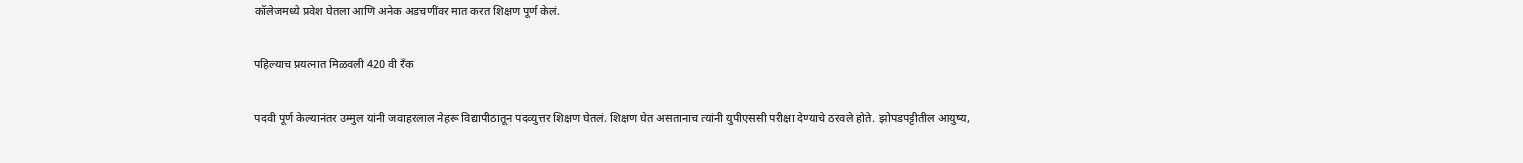कॉलेजमध्ये प्रवेश घेतला आणि अनेक अडचणींवर मात करत शिक्षण पूर्ण केलं.

पहिल्याच प्रयत्नात मिळवली 420 वी रँक

पदवी पूर्ण केल्यानंतर उम्मुल यांनी जवाहरलाल नेहरू विद्यापीठातून पदव्युत्तर शिक्षण घेतलं. शिक्षण घेत असतानाच त्यांनी युपीएससी परीक्षा देण्याचे ठरवले होते. झोपडपट्टीतील आयुष्य,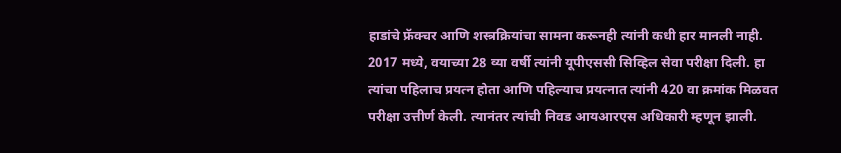हाडांचे फ्रॅक्चर आणि शस्त्रक्रियांचा सामना करूनही त्यांनी कधी हार मानली नाही. 2017 मध्ये, वयाच्या 28 व्या वर्षी त्यांनी यूपीएससी सिव्हिल सेवा परीक्षा दिली. हा त्यांचा पहिलाच प्रयत्न होता आणि पहिल्याच प्रयत्नात त्यांनी 420 वा क्रमांक मिळवत परीक्षा उत्तीर्ण केली. त्यानंतर त्यांची निवड आयआरएस अधिकारी म्हणून झाली.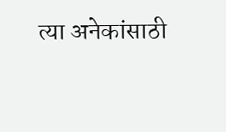त्या अनेकांसाठी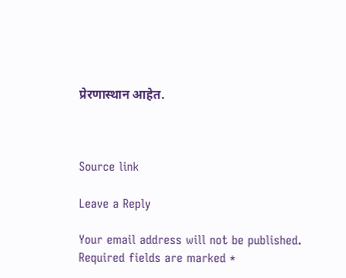प्रेरणास्थान आहेत.



Source link

Leave a Reply

Your email address will not be published. Required fields are marked *